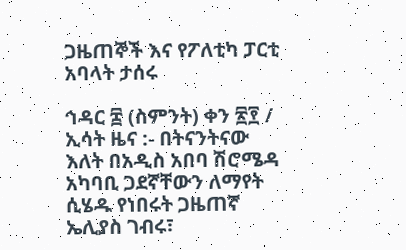ጋዜጠኞች እና የፖለቲካ ፓርቲ አባላት ታሰሩ

ኅዳር ፰ (ስምንት) ቀን ፳፻ / ኢሳት ዜና :- በትናንትናው እለት በአዲስ አበባ ሽሮሜዳ አካባቢ ጋደኛቸውን ለማየት ሲሄዱ የነበሩት ጋዜጠኛ ኤሊያስ ገብሩ፣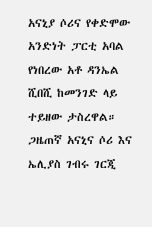አናኒያ ሶሪና የቀድሞው አንድነት ፓርቲ አባል የነበረው አቶ ዳንኤል ሺበሺ ከመንገድ ላይ ተይዘው ታስረዋል። ጋዜጠኛ አናኒና ሶሪ እና ኤሊያስ ገብሩ ገርጂ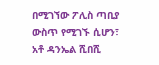በሚገኘው ፖሊስ ጣቢያ ውስጥ የሚገኙ ሲሆን፣  አቶ ዳንኤል ሺበሺ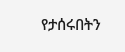የታሰሩበትን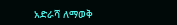አድራሻ ለማወቅ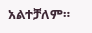አልተቻለም።